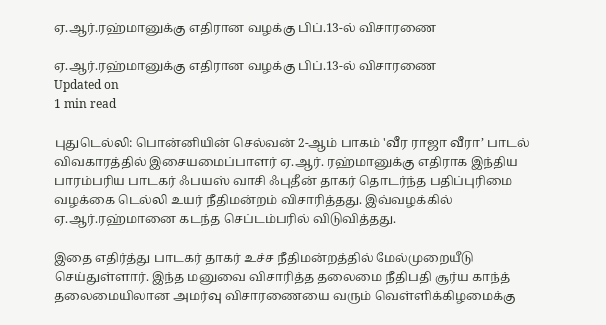ஏ.ஆர்.ரஹ்மானுக்கு எதிரான வழக்கு பிப்.13-ல் விசாரணை

ஏ.ஆர்.ரஹ்மானுக்கு எதிரான வழக்கு பிப்.13-ல் விசாரணை
Updated on
1 min read

புதுடெல்லி: பொன்னியின் செல்வன் 2-ஆம் பாகம் 'வீர ராஜா வீரா’ பாடல் விவகாரத்தில் இசையமைப்பாளர் ஏ.ஆர். ரஹ்மானுக்கு எதிராக இந்திய பாரம்பரிய பாடகர் ஃபயஸ் வாசி ஃபுதீன் தாகர் தொடர்ந்த பதிப்புரிமை வழக்கை டெல்லி உயர் நீதிமன்றம் விசாரித்தது. இவ்வழக்கில் ஏ.ஆர்.ரஹ்மானை கடந்த செப்டம்பரில் விடுவித்தது.

இதை எதிர்த்து பாடகர் தாகர் உச்ச நீதிமன்றத்தில் மேல்முறையீடு செய்துள்ளார். இந்த மனுவை விசாரித்த தலைமை நீதிபதி சூர்ய காந்த் தலைமையிலான அமர்வு விசாரணையை வரும் வெள்ளிக்கிழமைக்கு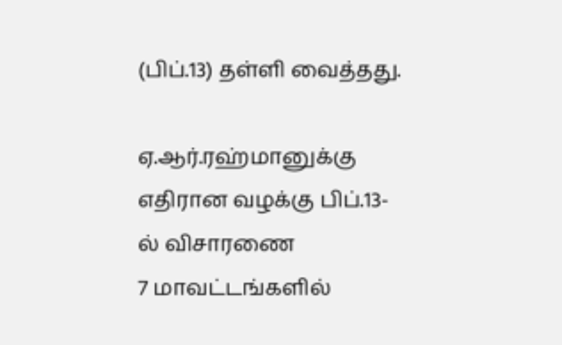(பிப்.13) தள்ளி வைத்தது.

ஏ.ஆர்.ரஹ்மானுக்கு எதிரான வழக்கு பிப்.13-ல் விசாரணை
7 மாவட்டங்களில்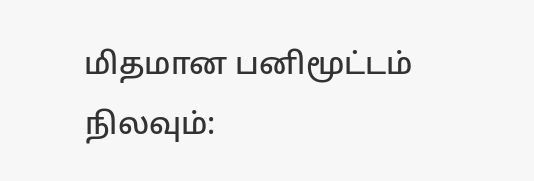மிதமான பனிமூட்டம் நிலவும்: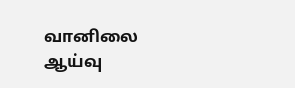வானிலை ஆய்வு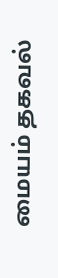மையம் தகவல்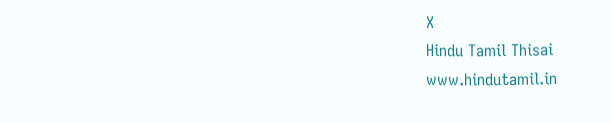X
Hindu Tamil Thisai
www.hindutamil.in